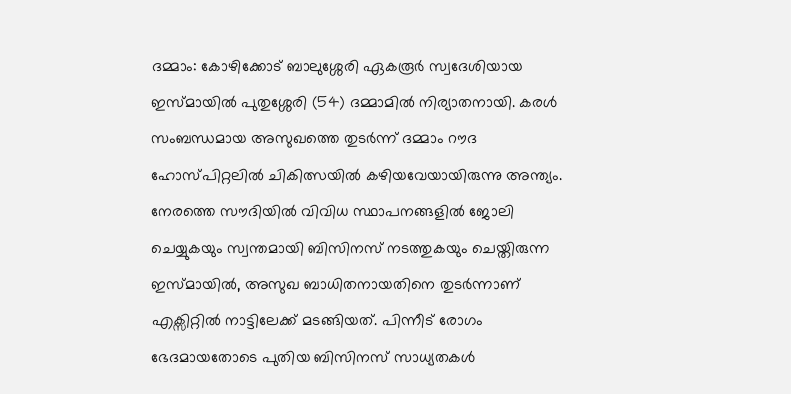ദമ്മാം: കോഴിക്കോട് ബാലുശ്ശേരി ഏകരൂർ സ്വദേശിയായ ഇസ്മായിൽ പുതുശ്ശേരി (54) ദമ്മാമിൽ നിര്യാതനായി. കരൾ സംബന്ധമായ അസുഖത്തെ തുടർന്ന് ദമ്മാം റൗദ ഹോസ്പിറ്റലിൽ ചികിത്സയിൽ കഴിയവേയായിരുന്നു അന്ത്യം.
നേരത്തെ സൗദിയിൽ വിവിധ സ്ഥാപനങ്ങളിൽ ജോലി ചെയ്യുകയും സ്വന്തമായി ബിസിനസ് നടത്തുകയും ചെയ്തിരുന്ന ഇസ്മായിൽ, അസുഖ ബാധിതനായതിനെ തുടർന്നാണ് എക്സിറ്റിൽ നാട്ടിലേക്ക് മടങ്ങിയത്. പിന്നീട് രോഗം ഭേദമായതോടെ പുതിയ ബിസിനസ് സാധ്യതകൾ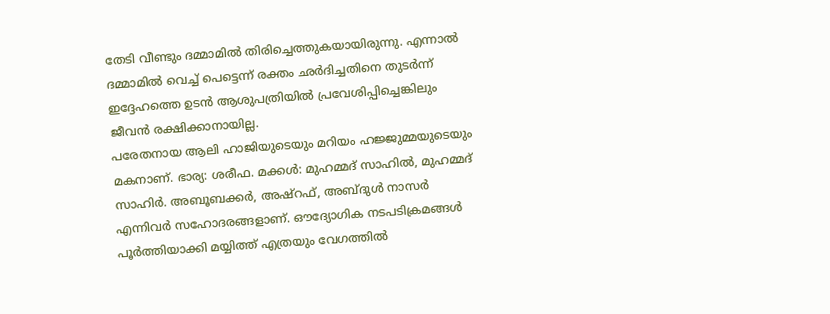തേടി വീണ്ടും ദമ്മാമിൽ തിരിച്ചെത്തുകയായിരുന്നു. എന്നാൽ ദമ്മാമിൽ വെച്ച് പെട്ടെന്ന് രക്തം ഛർദിച്ചതിനെ തുടർന്ന് ഇദ്ദേഹത്തെ ഉടൻ ആശുപത്രിയിൽ പ്രവേശിപ്പിച്ചെങ്കിലും ജീവൻ രക്ഷിക്കാനായില്ല.
പരേതനായ ആലി ഹാജിയുടെയും മറിയം ഹജ്ജുമ്മയുടെയും മകനാണ്. ഭാര്യ: ശരീഫ. മക്കൾ: മുഹമ്മദ് സാഹിൽ, മുഹമ്മദ് സാഹിർ. അബൂബക്കർ, അഷ്റഫ്, അബ്ദുൾ നാസർ എന്നിവർ സഹോദരങ്ങളാണ്. ഔദ്യോഗിക നടപടിക്രമങ്ങൾ പൂർത്തിയാക്കി മയ്യിത്ത് എത്രയും വേഗത്തിൽ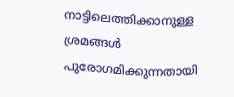നാട്ടിലെത്തിക്കാനുള്ള ശ്രമങ്ങൾ പുരോഗമിക്കുന്നതായി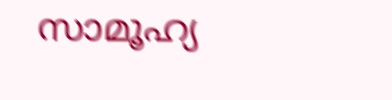സാമൂഹ്യ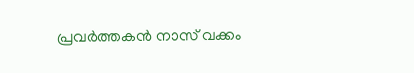പ്രവർത്തകൻ നാസ് വക്കം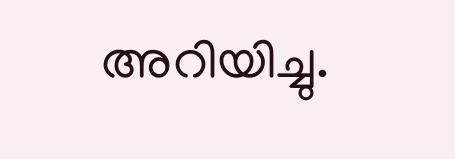അറിയിച്ചു.